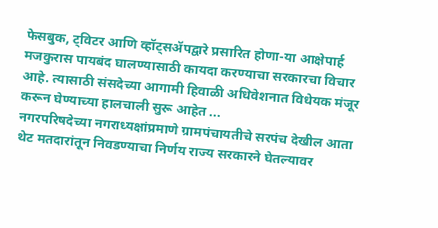फेसबुक, ट्विटर आणि व्हॉट्सॲपद्वारे प्रसारित होणा-या आक्षेपार्ह मजकुरास पायबंद घालण्यासाठी कायदा करण्याचा सरकारचा विचार आहे. त्यासाठी संसदेच्या आगामी हिवाळी अधिवेशनात विधेयक मंजूर करून घेण्याच्या हालचाली सुरू आहेत ...
नगरपरिषदेच्या नगराध्यक्षांप्रमाणे ग्रामपंचायतीचे सरपंच देखील आता थेट मतदारांतून निवडण्याचा निर्णय राज्य सरकारने घेतल्यावर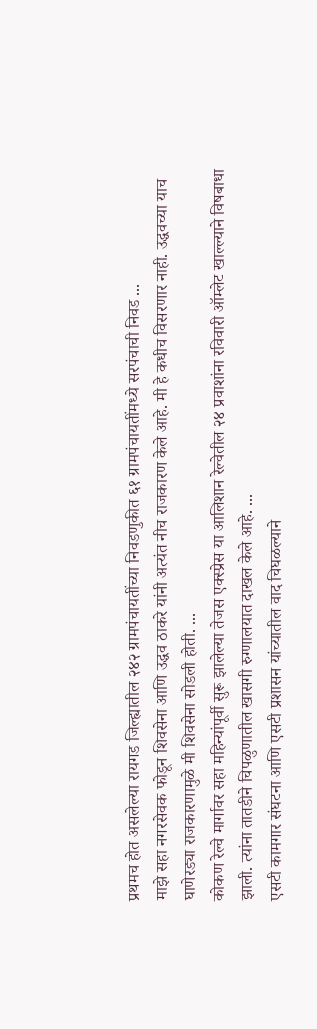प्रथमच होत असलेल्या रायगड जिल्ह्यातील २४२ ग्रामपंचायतींच्या निवडणुकीत ६१ ग्रामपंचायतींमध्ये सरपंचाची निवड ...
माझे सहा नगरसेवक फोडून शिवसेना आणि उद्धव ठाकरे यांनी अत्यंत नीच राजकारण केले आहे. मी हे कधीच विसरणार नाही. उद्धवच्या याच घाणेरड्या राजकारणामुळे मी शिवसेना सोडली होती. ...
कोकण रेल्वे मार्गावर सहा महिन्यांपूर्वी सुरू झालेल्या तेजस एक्स्प्रेस या आलिशान रेल्वेतील २४ प्रवाशांना रविवारी ऑम्लेट खाल्ल्याने विषबाधा झाली. त्यांना तातडीने चिपळुणातील खासगी रुग्णालयात दाखल केले आहे. ...
एसटी कामगार संघटना आणि एसटी प्रशासन यांच्यातील वाद चिघळल्याने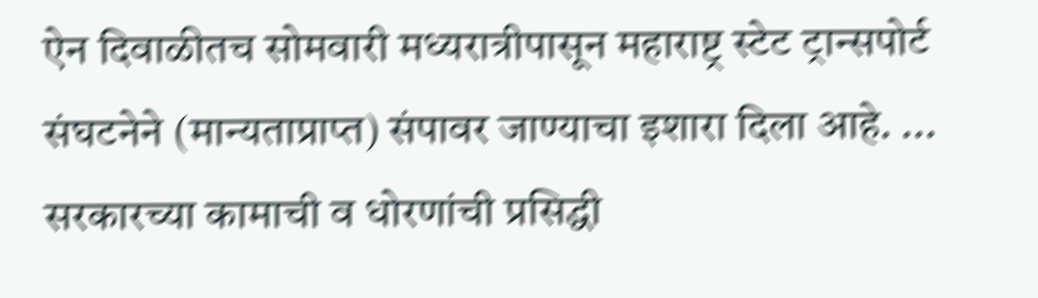ऐन दिवाळीतच सोमवारी मध्यरात्रीपासून महाराष्ट्र स्टेट ट्रान्सपोर्ट संघटनेने (मान्यताप्राप्त) संपावर जाण्याचा इशारा दिला आहे. ...
सरकारच्या कामाची व धोरणांची प्रसिद्धी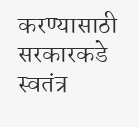करण्यासाठी सरकारकडे स्वतंत्र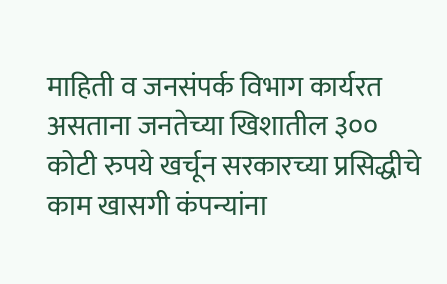माहिती व जनसंपर्क विभाग कार्यरत असताना जनतेच्या खिशातील ३०० कोटी रुपये खर्चून सरकारच्या प्रसिद्धीचे काम खासगी कंपन्यांना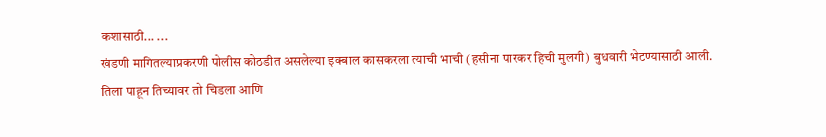कशासाठी... ...
खंडणी मागितल्याप्रकरणी पोलीस कोठडीत असलेल्या इक्बाल कासकरला त्याची भाची (हसीना पारकर हिची मुलगी) बुधवारी भेटण्यासाठी आली. तिला पाहून तिच्यावर तो चिडला आणि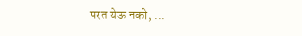परत येऊ नको, ...